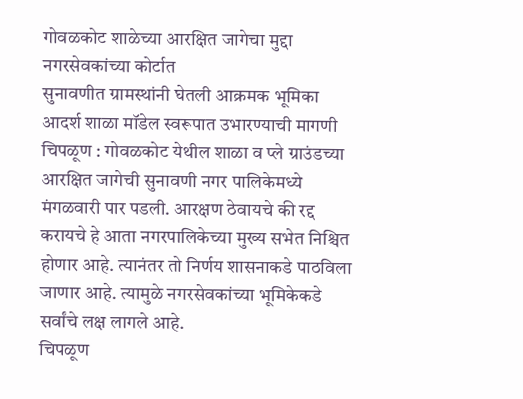गोवळकोट शाळेच्या आरक्षित जागेचा मुद्दा नगरसेवकांच्या कोर्टात
सुनावणीत ग्रामस्थांनी घेतली आक्रमक भूमिका
आदर्श शाळा मॉडेल स्वरूपात उभारण्याची मागणी
चिपळूण : गोवळकोट येथील शाळा व प्ले ग्राउंडच्या आरक्षित जागेची सुनावणी नगर पालिकेमध्ये मंगळवारी पार पडली. आरक्षण ठेवायचे की रद्द करायचे हे आता नगरपालिकेच्या मुख्य सभेत निश्चित होणार आहे. त्यानंतर तो निर्णय शासनाकडे पाठविला जाणार आहे. त्यामुळे नगरसेवकांच्या भूमिकेकडे सर्वांचे लक्ष लागले आहे.
चिपळूण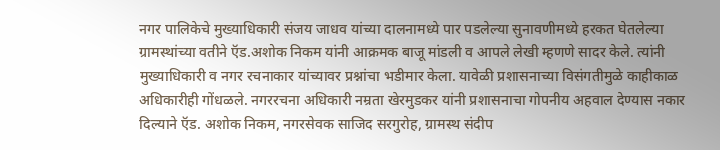नगर पालिकेचे मुख्याधिकारी संजय जाधव यांच्या दालनामध्ये पार पडलेल्या सुनावणीमध्ये हरकत घेतलेल्या ग्रामस्थांच्या वतीने ऍड.अशोक निकम यांनी आक्रमक बाजू मांडली व आपले लेखी म्हणणे सादर केले. त्यांनी मुख्याधिकारी व नगर रचनाकार यांच्यावर प्रश्नांचा भडीमार केला. यावेळी प्रशासनाच्या विसंगतीमुळे काहीकाळ अधिकारीही गोंधळले. नगररचना अधिकारी नम्रता खेरमुडकर यांनी प्रशासनाचा गोपनीय अहवाल देण्यास नकार दिल्याने ऍड. अशोक निकम, नगरसेवक साजिद सरगुरोह, ग्रामस्थ संदीप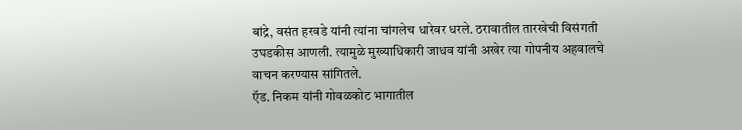बांद्रे, वसंत हरवडे यांनी त्यांना चांगलेच धारेवर धरले. ठरावातील तारखेची विसंगती उघडकीस आणली. त्यामुळे मुख्याधिकारी जाधव यांनी अखेर त्या गोपनीय अहवालचे वाचन करण्यास सांगितले.
ऍड. निकम यांनी गोवळकोट भागातील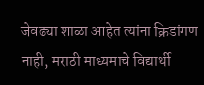जेवढ्या शाळा आहेत त्यांना क्रिडांगण नाही, मराठी माध्यमाचे विद्यार्थी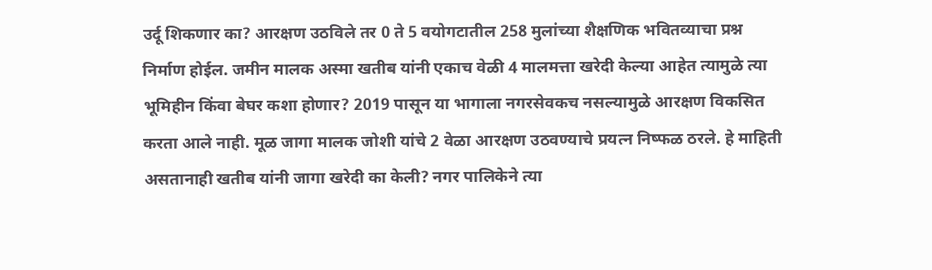उर्दू शिकणार का? आरक्षण उठविले तर 0 ते 5 वयोगटातील 258 मुलांच्या शैक्षणिक भवितव्याचा प्रश्न निर्माण होईल. जमीन मालक अस्मा खतीब यांनी एकाच वेळी 4 मालमत्ता खरेदी केल्या आहेत त्यामुळे त्या भूमिहीन किंवा बेघर कशा होणार? 2019 पासून या भागाला नगरसेवकच नसल्यामुळे आरक्षण विकसित करता आले नाही. मूळ जागा मालक जोशी यांचे 2 वेळा आरक्षण उठवण्याचे प्रयत्न निष्फळ ठरले. हे माहिती असतानाही खतीब यांनी जागा खरेदी का केली? नगर पालिकेने त्या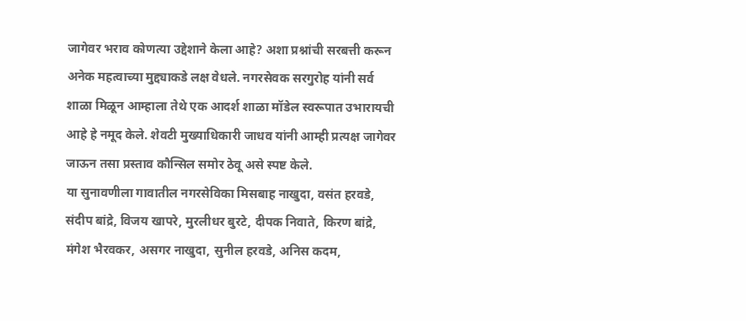जागेवर भराव कोणत्या उद्देशाने केला आहे? अशा प्रश्नांची सरबत्ती करून अनेक महत्वाच्या मुद्द्याकडे लक्ष वेधले. नगरसेवक सरगुरोह यांनी सर्व शाळा मिळून आम्हाला तेथे एक आदर्श शाळा मॉडेल स्वरूपात उभारायची आहे हे नमूद केले. शेवटी मुख्याधिकारी जाधव यांनी आम्ही प्रत्यक्ष जागेवर जाऊन तसा प्रस्ताव कौन्सिल समोर ठेवू असे स्पष्ट केले.
या सुनावणीला गावातील नगरसेविका मिसबाह नाखुदा, वसंत हरवडे, संदीप बांद्रे, विजय खापरे, मुरलीधर बुरटे, दीपक निवाते, किरण बांद्रे, मंगेश भैरवकर, असगर नाखुदा, सुनील हरवडे, अनिस कदम,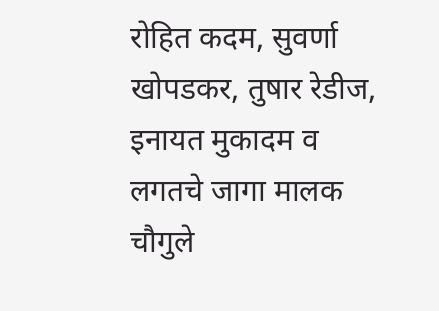रोहित कदम, सुवर्णा खोपडकर, तुषार रेडीज, इनायत मुकादम व लगतचे जागा मालक चौगुले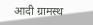आदी ग्रामस्थ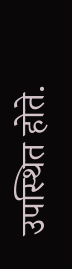उपस्थित होते.